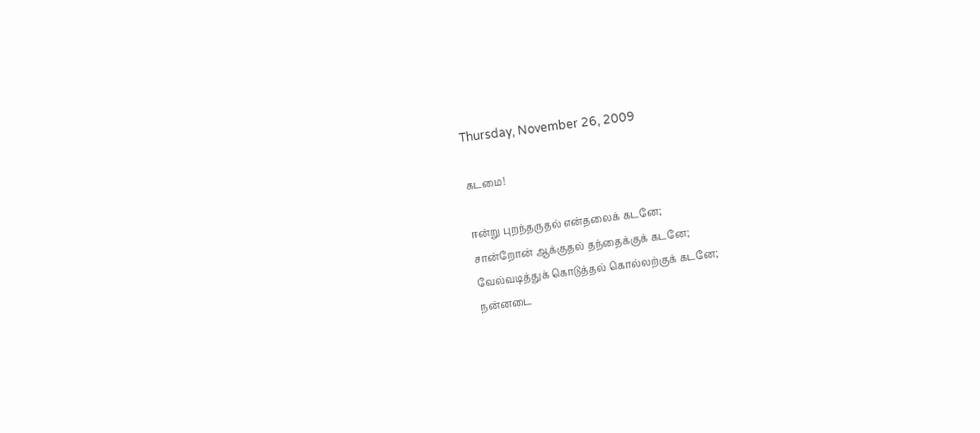Thursday, November 26, 2009

கடமை!

ஈன்று புறந்தருதல் என்தலைக் கடனே;
சான்றோன் ஆக்குதல் தந்தைக்குக் கடனே;
வேல்வடித்துக் கொடுத்தல் கொல்லற்குக் கடனே;
நன்னடை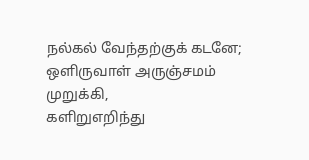நல்கல் வேந்தற்குக் கடனே;
ஒளிருவாள் அருஞ்சமம் முறுக்கி,
களிறுஎறிந்து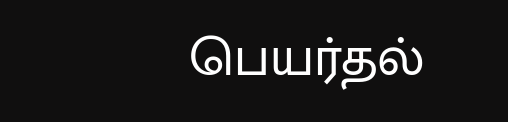பெயர்தல்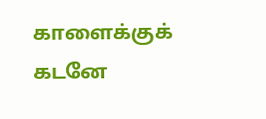காளைக்குக் கடனே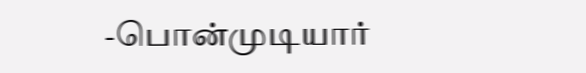-பொன்முடியார்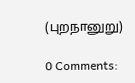(புறநானுறு)

0 Comments: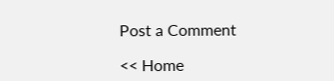Post a Comment

<< Home